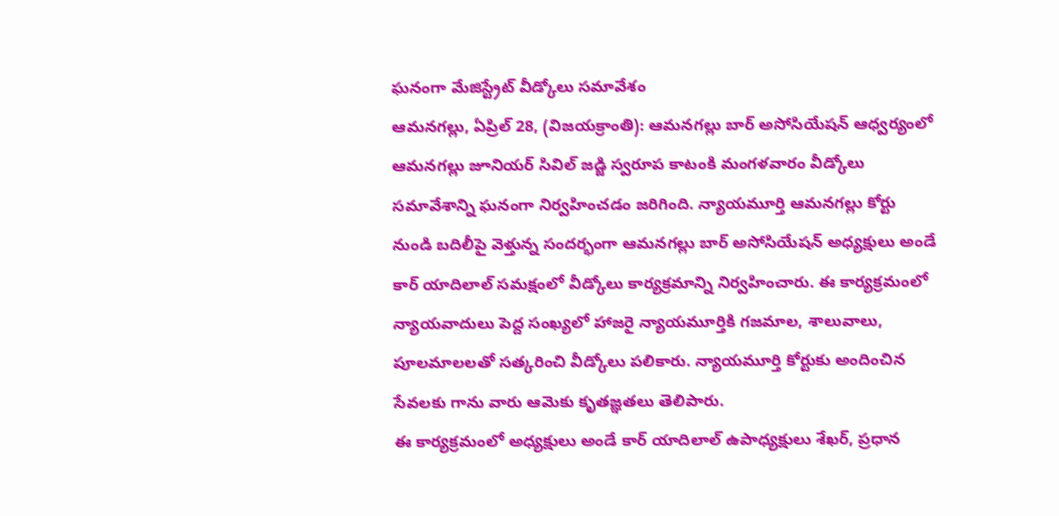ఘనంగా మేజిస్ట్రేట్ వీడ్కోలు సమావేశం
ఆమనగల్లు, ఏప్రిల్ 28, (విజయక్రాంతి): ఆమనగల్లు బార్ అసోసియేషన్ ఆధ్వర్యంలో ఆమనగల్లు జూనియర్ సివిల్ జడ్జి స్వరూప కాటంకి మంగళవారం వీడ్కోలు సమావేశాన్ని ఘనంగా నిర్వహించడం జరిగింది. న్యాయమూర్తి ఆమనగల్లు కోర్టు నుండి బదిలీపై వెళ్తున్న సందర్భంగా ఆమనగల్లు బార్ అసోసియేషన్ అధ్యక్షులు అండే కార్ యాదిలాల్ సమక్షంలో వీడ్కోలు కార్యక్రమాన్ని నిర్వహించారు. ఈ కార్యక్రమంలో న్యాయవాదులు పెద్ద సంఖ్యలో హాజరై న్యాయమూర్తికి గజమాల, శాలువాలు, పూలమాలలతో సత్కరించి వీడ్కోలు పలికారు. న్యాయమూర్తి కోర్టుకు అందించిన సేవలకు గాను వారు ఆమెకు కృతజ్ఞతలు తెలిపారు.
ఈ కార్యక్రమంలో అధ్యక్షులు అండే కార్ యాదిలాల్ ఉపాధ్యక్షులు శేఖర్, ప్రధాన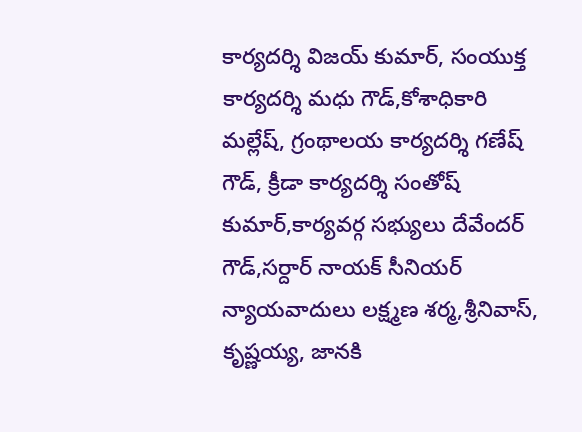కార్యదర్శి విజయ్ కుమార్, సంయుక్త కార్యదర్శి మధు గౌడ్,కోశాధికారి మల్లేష్, గ్రంథాలయ కార్యదర్శి గణేష్ గౌడ్, క్రీడా కార్యదర్శి సంతోష్ కుమార్,కార్యవర్గ సభ్యులు దేవేందర్ గౌడ్,సర్దార్ నాయక్ సీనియర్ న్యాయవాదులు లక్ష్మణ శర్మ,శ్రీనివాస్, కృష్ణయ్య, జానకి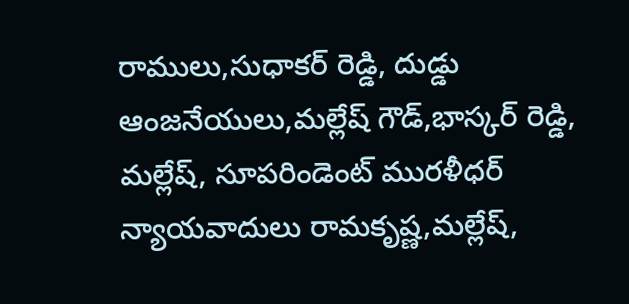రాములు,సుధాకర్ రెడ్డి, దుడ్డు ఆంజనేయులు,మల్లేష్ గౌడ్,భాస్కర్ రెడ్డి, మల్లేష్, సూపరిండెంట్ మురళీధర్ న్యాయవాదులు రామకృష్ణ,మల్లేష్,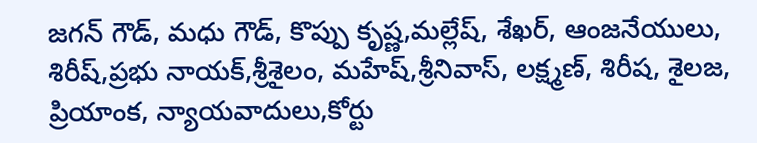జగన్ గౌడ్, మధు గౌడ్, కొప్పు కృష్ణ,మల్లేష్, శేఖర్, ఆంజనేయులు, శిరీష్,ప్రభు నాయక్,శ్రీశైలం, మహేష్,శ్రీనివాస్, లక్ష్మణ్, శిరీష, శైలజ, ప్రియాంక, న్యాయవాదులు,కోర్టు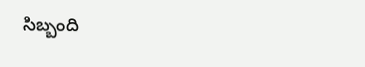సిబ్బంది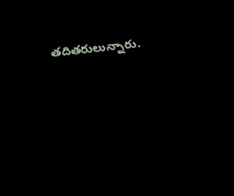తదితరులున్నారు.